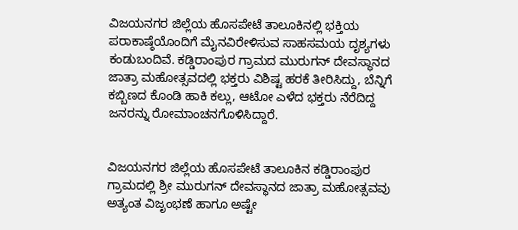ವಿಜಯನಗರ ಜಿಲ್ಲೆಯ ಹೊಸಪೇಟೆ ತಾಲೂಕಿನಲ್ಲಿ ಭಕ್ತಿಯ ಪರಾಕಾಷ್ಠೆಯೊಂದಿಗೆ ಮೈನವಿರೇಳಿಸುವ ಸಾಹಸಮಯ ದೃಶ್ಯಗಳು ಕಂಡುಬಂದಿವೆ. ಕಡ್ಡಿರಾಂಪುರ ಗ್ರಾಮದ ಮುರುಗನ್ ದೇವಸ್ಥಾನದ ಜಾತ್ರಾ ಮಹೋತ್ಸವದಲ್ಲಿ ಭಕ್ತರು ವಿಶಿಷ್ಟ ಹರಕೆ ತೀರಿಸಿದ್ದು, ಬೆನ್ನಿಗೆ ಕಬ್ಬಿಣದ ಕೊಂಡಿ ಹಾಕಿ ಕಲ್ಲು, ಆಟೋ ಎಳೆದ ಭಕ್ತರು ನೆರೆದಿದ್ದ ಜನರನ್ನು ರೋಮಾಂಚನಗೊಳಿಸಿದ್ದಾರೆ.


ವಿಜಯನಗರ ಜಿಲ್ಲೆಯ ಹೊಸಪೇಟೆ ತಾಲೂಕಿನ ಕಡ್ಡಿರಾಂಪುರ ಗ್ರಾಮದಲ್ಲಿ ಶ್ರೀ ಮುರುಗನ್ ದೇವಸ್ಥಾನದ ಜಾತ್ರಾ ಮಹೋತ್ಸವವು ಅತ್ಯಂತ ವಿಜೃಂಭಣೆ ಹಾಗೂ ಅಷ್ಟೇ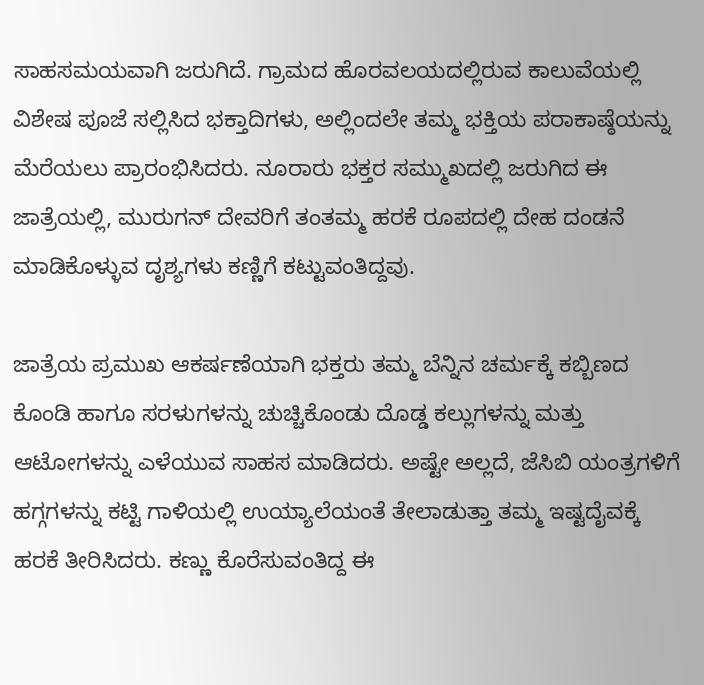ಸಾಹಸಮಯವಾಗಿ ಜರುಗಿದೆ. ಗ್ರಾಮದ ಹೊರವಲಯದಲ್ಲಿರುವ ಕಾಲುವೆಯಲ್ಲಿ ವಿಶೇಷ ಪೂಜೆ ಸಲ್ಲಿಸಿದ ಭಕ್ತಾದಿಗಳು, ಅಲ್ಲಿಂದಲೇ ತಮ್ಮ ಭಕ್ತಿಯ ಪರಾಕಾಷ್ಠೆಯನ್ನು ಮೆರೆಯಲು ಪ್ರಾರಂಭಿಸಿದರು. ನೂರಾರು ಭಕ್ತರ ಸಮ್ಮುಖದಲ್ಲಿ ಜರುಗಿದ ಈ ಜಾತ್ರೆಯಲ್ಲಿ, ಮುರುಗನ್ ದೇವರಿಗೆ ತಂತಮ್ಮ ಹರಕೆ ರೂಪದಲ್ಲಿ ದೇಹ ದಂಡನೆ ಮಾಡಿಕೊಳ್ಳುವ ದೃಶ್ಯಗಳು ಕಣ್ಣಿಗೆ ಕಟ್ಟುವಂತಿದ್ದವು.

ಜಾತ್ರೆಯ ಪ್ರಮುಖ ಆಕರ್ಷಣೆಯಾಗಿ ಭಕ್ತರು ತಮ್ಮ ಬೆನ್ನಿನ ಚರ್ಮಕ್ಕೆ ಕಬ್ಬಿಣದ ಕೊಂಡಿ ಹಾಗೂ ಸರಳುಗಳನ್ನು ಚುಚ್ಚಿಕೊಂಡು ದೊಡ್ಡ ಕಲ್ಲುಗಳನ್ನು ಮತ್ತು ಆಟೋಗಳನ್ನು ಎಳೆಯುವ ಸಾಹಸ ಮಾಡಿದರು. ಅಷ್ಟೇ ಅಲ್ಲದೆ, ಜೆಸಿಬಿ ಯಂತ್ರಗಳಿಗೆ ಹಗ್ಗಗಳನ್ನು ಕಟ್ಟಿ ಗಾಳಿಯಲ್ಲಿ ಉಯ್ಯಾಲೆಯಂತೆ ತೇಲಾಡುತ್ತಾ ತಮ್ಮ ಇಷ್ಟದೈವಕ್ಕೆ ಹರಕೆ ತೀರಿಸಿದರು. ಕಣ್ಣು ಕೊರೆಸುವಂತಿದ್ದ ಈ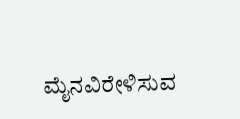ಮೈನವಿರೇಳಿಸುವ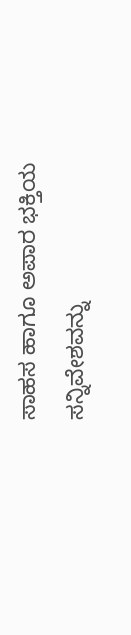ಸಾಹಸ ಹಾಗೂ ಅಪಾರ ಭಕ್ತಿಯ ಸನ್ನಿವೇಶವನ್ನು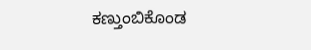ಕಣ್ತುಂಬಿಕೊಂಡ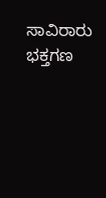ಸಾವಿರಾರು ಭಕ್ತಗಣ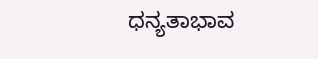ಧನ್ಯತಾಭಾವ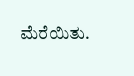ಮೆರೆಯಿತು.